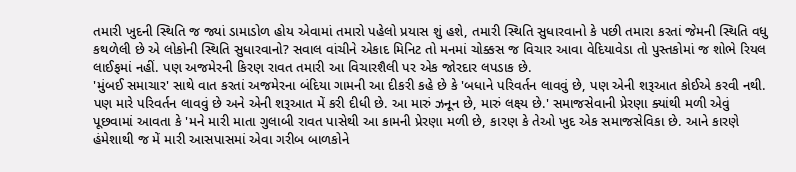તમારી ખુદની સ્થિતિ જ જ્યાં ડામાડોળ હોય એવામાં તમારો પહેલો પ્રયાસ શું હશે, તમારી સ્થિતિ સુધારવાનો કે પછી તમારા કરતાં જેમની સ્થિતિ વધુ કથળેલી છે એ લોકોની સ્થિતિ સુધારવાનો? સવાલ વાંચીને એકાદ મિનિટ તો મનમાં ચોક્કસ જ વિચાર આવા વેદિયાવેડા તો પુસ્તકોમાં જ શોભે રિયલ લાઈફમાં નહીં. પણ અજમેરની કિરણ રાવત તમારી આ વિચારશૈલી પર એક જોરદાર લપડાક છે.
'મુંબઈ સમાચાર' સાથે વાત કરતાં અજમેરના બંદિયા ગામની આ દીકરી કહે છે કે 'બધાને પરિવર્તન લાવવું છે, પણ એની શરૂઆત કોઈએ કરવી નથી. પણ મારે પરિવર્તન લાવવું છે અને એની શરૂઆત મેં કરી દીધી છે. આ મારું ઝનૂન છે, મારું લક્ષ્ય છે.' સમાજસેવાની પ્રેરણા ક્યાંથી મળી એવું પૂછવામાં આવતા કે 'મને મારી માતા ગુલાબી રાવત પાસેથી આ કામની પ્રેરણા મળી છે, કારણ કે તેઓ ખુદ એક સમાજસેવિકા છે. આને કારણે હંમેશાથી જ મેં મારી આસપાસમાં એવા ગરીબ બાળકોને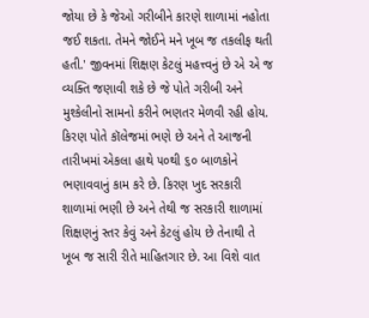જોયા છે કે જેઓ ગરીબીને કારણે શાળામાં નહોતા જઈ શકતા. તેમને જોઈને મને ખૂબ જ તકલીફ થતી હતી.' જીવનમાં શિક્ષણ કેટલું મહત્ત્વનું છે એ એ જ વ્યક્તિ જણાવી શકે છે જે પોતે ગરીબી અને મુશ્કેલીનો સામનો કરીને ભણતર મેળવી રહી હોય. કિરણ પોતે કૉલેજમાં ભણે છે અને તે આજની તારીખમાં એકલા હાથે ૫૦થી ૬૦ બાળકોને ભણાવવાનું કામ કરે છે. કિરણ ખુદ સરકારી શાળામાં ભણી છે અને તેથી જ સરકારી શાળામાં શિક્ષણનું સ્તર કેવું અને કેટલું હોય છે તેનાથી તે ખૂબ જ સારી રીતે માહિતગાર છે. આ વિશે વાત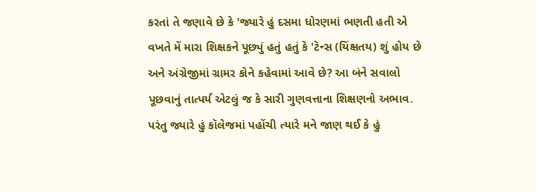કરતાં તે જણાવે છે કે 'જ્યારે હું દસમા ધોરણમાં ભણતી હતી એ વખતે મેં મારા શિક્ષકને પૂછ્યું હતું હતું કે 'ટૅન્સ (યિંક્ષતય) શું હોય છે અને અંગ્રેજીમાં ગ્રામર કોને કહેવામાં આવે છે? આ બંને સવાલો પૂછવાનું તાત્પર્ય એટલું જ કે સારી ગુણવત્તાના શિક્ષણનો અભાવ. પરંતુ જ્યારે હું કૉલેજમાં પહોંચી ત્યારે મને જાણ થઈ કે હું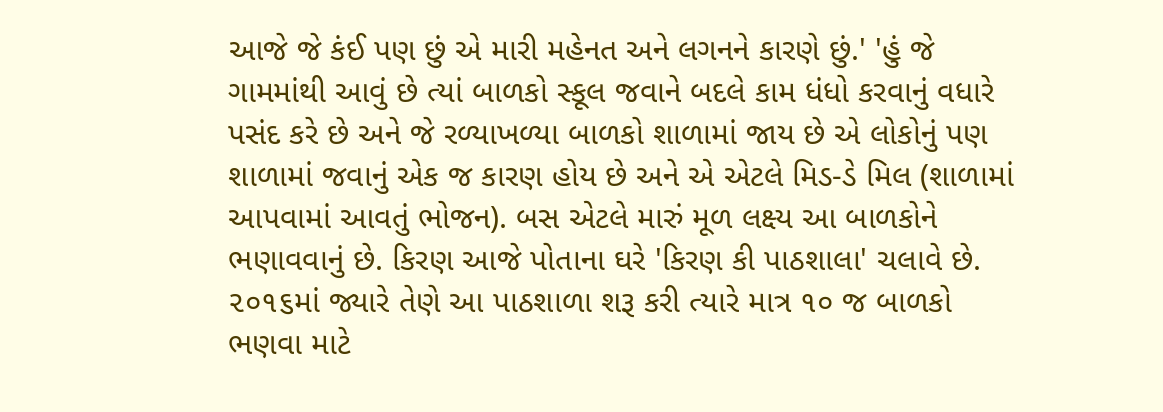આજે જે કંઈ પણ છું એ મારી મહેનત અને લગનને કારણે છું.' 'હું જે ગામમાંથી આવું છે ત્યાં બાળકો સ્કૂલ જવાને બદલે કામ ધંધો કરવાનું વધારે પસંદ કરે છે અને જે રળ્યાખળ્યા બાળકો શાળામાં જાય છે એ લોકોનું પણ શાળામાં જવાનું એક જ કારણ હોય છે અને એ એટલે મિડ-ડે મિલ (શાળામાં આપવામાં આવતું ભોજન). બસ એટલે મારું મૂળ લક્ષ્ય આ બાળકોને ભણાવવાનું છે. કિરણ આજે પોતાના ઘરે 'કિરણ કી પાઠશાલા' ચલાવે છે. ૨૦૧૬માં જ્યારે તેણે આ પાઠશાળા શરૂ કરી ત્યારે માત્ર ૧૦ જ બાળકો ભણવા માટે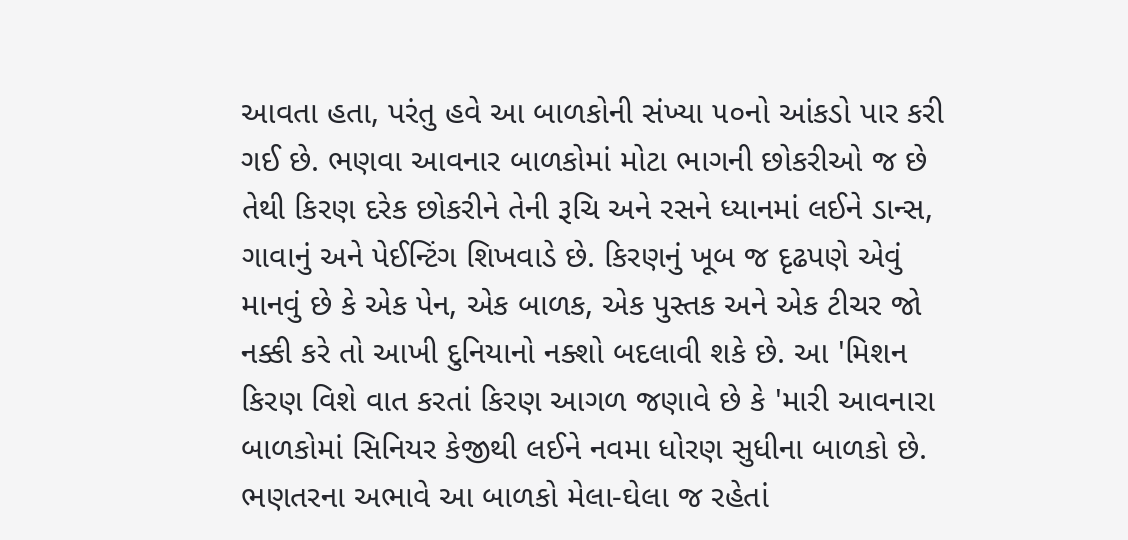આવતા હતા, પરંતુ હવે આ બાળકોની સંખ્યા ૫૦નો આંકડો પાર કરી ગઈ છે. ભણવા આવનાર બાળકોમાં મોટા ભાગની છોકરીઓ જ છે તેથી કિરણ દરેક છોકરીને તેની રૂચિ અને રસને ધ્યાનમાં લઈને ડાન્સ, ગાવાનું અને પેઈન્ટિંગ શિખવાડે છે. કિરણનું ખૂબ જ દૃઢપણે એવું માનવું છે કે એક પેન, એક બાળક, એક પુસ્તક અને એક ટીચર જો નક્કી કરે તો આખી દુનિયાનો નક્શો બદલાવી શકે છે. આ 'મિશન કિરણ વિશે વાત કરતાં કિરણ આગળ જણાવે છે કે 'મારી આવનારા બાળકોમાં સિનિયર કેજીથી લઈને નવમા ધોરણ સુધીના બાળકો છે. ભણતરના અભાવે આ બાળકો મેલા-ઘેલા જ રહેતાં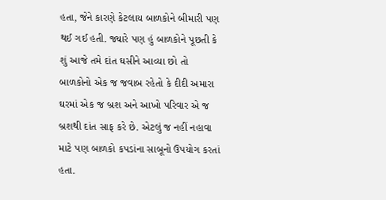હતા, જેને કારણે કેટલાય બાળકોને બીમારી પણ થઈ ગઈ હતી. જ્યારે પણ હું બાળકોને પૂછતી કે શું આજે તમે દાંત ઘસીને આવ્યા છો તો બાળકોનો એક જ જવાબ રહેતો કે દીદી અમારા ઘરમાં એક જ બ્રશ અને આખો પરિવાર એ જ બ્રશથી દાંત સાફ કરે છે. એટલું જ નહીં નહાવા માટે પણ બાળકો કપડાંના સાબૂનો ઉપયોગ કરતાં હતા.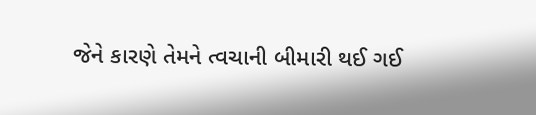જેને કારણે તેમને ત્વચાની બીમારી થઈ ગઈ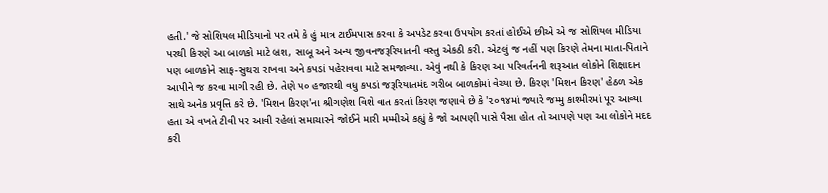હતી.' જે સોશિયલ મીડિયાનો પર તમે કે હું માત્ર ટાઈમપાસ કરવા કે અપડેટ કરવા ઉપયોગ કરતાં હોઈએ છીએ એ જ સોશિયલ મીડિયા પરથી કિરણે આ બાળકો માટે બ્રશ, સાબૂ અને અન્ય જીવનજરૂરિયાતની વસ્તુ એકઠી કરી. એટલું જ નહીં પણ કિરણે તેમના માતા-પિતાને પણ બાળકોને સાફ-સુથરા રાખવા અને કપડાં પહેરાવવા માટે સમજાવ્યા. એવું નથી કે કિરણ આ પરિવર્તનની શરૂઆત લોકોને શિક્ષાદાન આપીને જ કરવા માગી રહી છે. તેણે ૫૦ હજારથી વધુ કપડાં જરૂરિયાતમંદ ગરીબ બાળકોમાં વેચ્યા છે. કિરણ 'મિશન કિરણ' હેઠળ એક સાથે અનેક પ્રવૃત્તિ કરે છે. 'મિશન કિરણ'ના શ્રીગણેશ વિશે વાત કરતાં કિરણ જણાવે છે કે '૨૦૧૪માં જ્યારે જમ્મુ કાશ્મીરમાં પૂર આવ્યા હતા એ વખતે ટીવી પર આવી રહેલાં સમાચારને જોઈને મારી મમ્મીએ કહ્યું કે જો આપણી પાસે પૈસા હોત તો આપણે પણ આ લોકોને મદદ કરી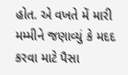હોત. એ વખતે મેં મારી મમ્મીને જણાવ્યું કે મદદ કરવા માટે પૈસા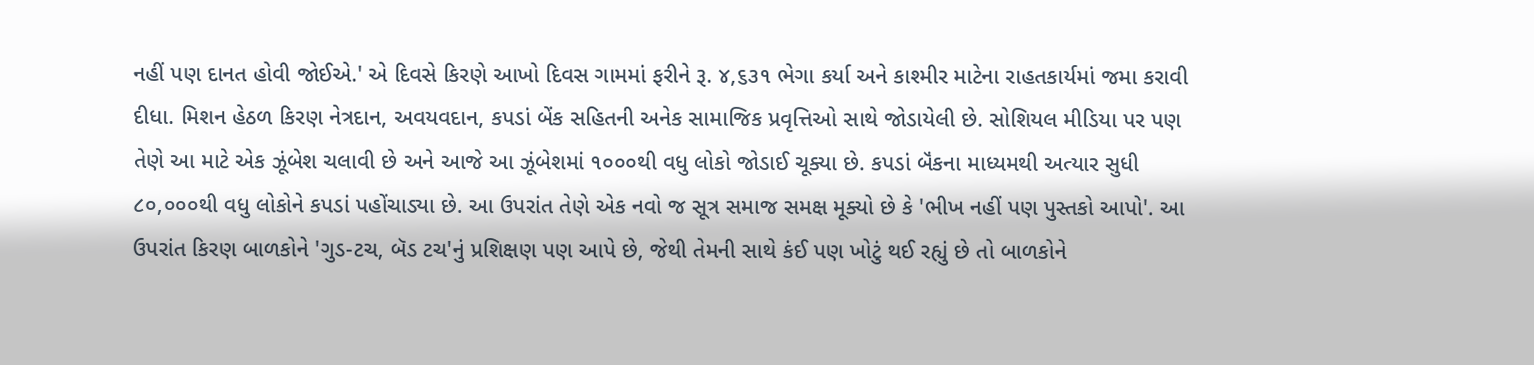નહીં પણ દાનત હોવી જોઈએ.' એ દિવસે કિરણે આખો દિવસ ગામમાં ફરીને રૂ. ૪,૬૩૧ ભેગા કર્યા અને કાશ્મીર માટેના રાહતકાર્યમાં જમા કરાવી દીધા. મિશન હેઠળ કિરણ નેત્રદાન, અવયવદાન, કપડાં બેંક સહિતની અનેક સામાજિક પ્રવૃત્તિઓ સાથે જોડાયેલી છે. સોશિયલ મીડિયા પર પણ તેણે આ માટે એક ઝૂંબેશ ચલાવી છે અને આજે આ ઝૂંબેશમાં ૧૦૦૦થી વધુ લોકો જોડાઈ ચૂક્યા છે. કપડાં બૅંકના માધ્યમથી અત્યાર સુધી ૮૦,૦૦૦થી વધુ લોકોને કપડાં પહોંચાડ્યા છે. આ ઉપરાંત તેણે એક નવો જ સૂત્ર સમાજ સમક્ષ મૂક્યો છે કે 'ભીખ નહીં પણ પુસ્તકો આપો'. આ ઉપરાંત કિરણ બાળકોને 'ગુડ-ટચ, બૅડ ટચ'નું પ્રશિક્ષણ પણ આપે છે, જેથી તેમની સાથે કંઈ પણ ખોટું થઈ રહ્યું છે તો બાળકોને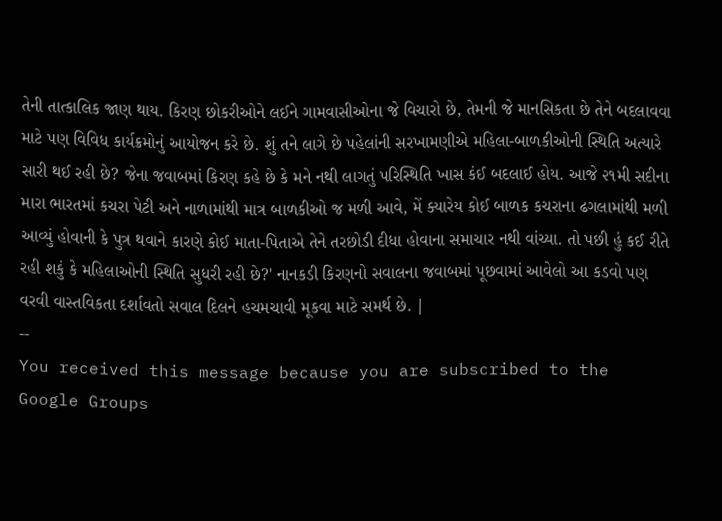તેની તાત્કાલિક જાણ થાય. કિરણ છોકરીઓને લઈને ગામવાસીઓના જે વિચારો છે, તેમની જે માનસિકતા છે તેને બદલાવવા માટે પણ વિવિધ કાર્યક્રમોનું આયોજન કરે છે. શું તને લાગે છે પહેલાંની સરખામણીએ મહિલા-બાળકીઓની સ્થિતિ અત્યારે સારી થઈ રહી છે? જેના જવાબમાં કિરણ કહે છે કે મને નથી લાગતું પરિસ્થિતિ ખાસ કંઈ બદલાઈ હોય. આજે ૨૧મી સદીના મારા ભારતમાં કચરા પેટી અને નાળામાંથી માત્ર બાળકીઓ જ મળી આવે, મેં ક્યારેય કોઈ બાળક કચરાના ઢગલામાંથી મળી આવ્યું હોવાની કે પુત્ર થવાને કારણે કોઈ માતા-પિતાએ તેને તરછોડી દીધા હોવાના સમાચાર નથી વાંચ્યા. તો પછી હું કઈ રીતે રહી શકું કે મહિલાઓની સ્થિતિ સુધરી રહી છે?' નાનકડી કિરણનો સવાલના જવાબમાં પૂછવામાં આવેલો આ કડવો પણ વરવી વાસ્તવિકતા દર્શાવતો સવાલ દિલને હચમચાવી મૂકવા માટે સમર્થ છે. |
--
You received this message because you are subscribed to the Google Groups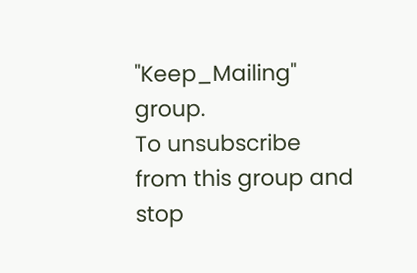"Keep_Mailing" group.
To unsubscribe from this group and stop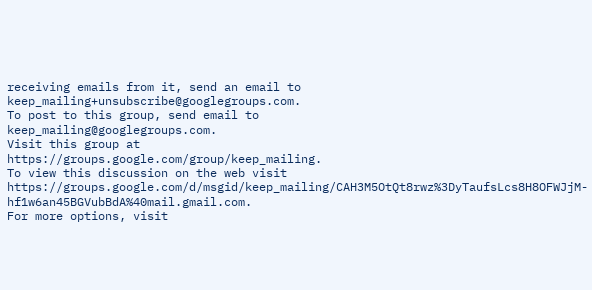receiving emails from it, send an email to
keep_mailing+unsubscribe@googlegroups.com.
To post to this group, send email to
keep_mailing@googlegroups.com.
Visit this group at
https://groups.google.com/group/keep_mailing.
To view this discussion on the web visit
https://groups.google.com/d/msgid/keep_mailing/CAH3M5OtQt8rwz%3DyTaufsLcs8H8OFWJjM-hf1w6an45BGVubBdA%40mail.gmail.com.
For more options, visit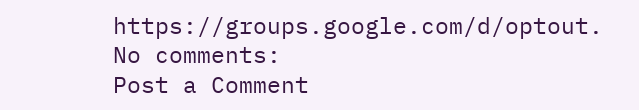https://groups.google.com/d/optout.
No comments:
Post a Comment